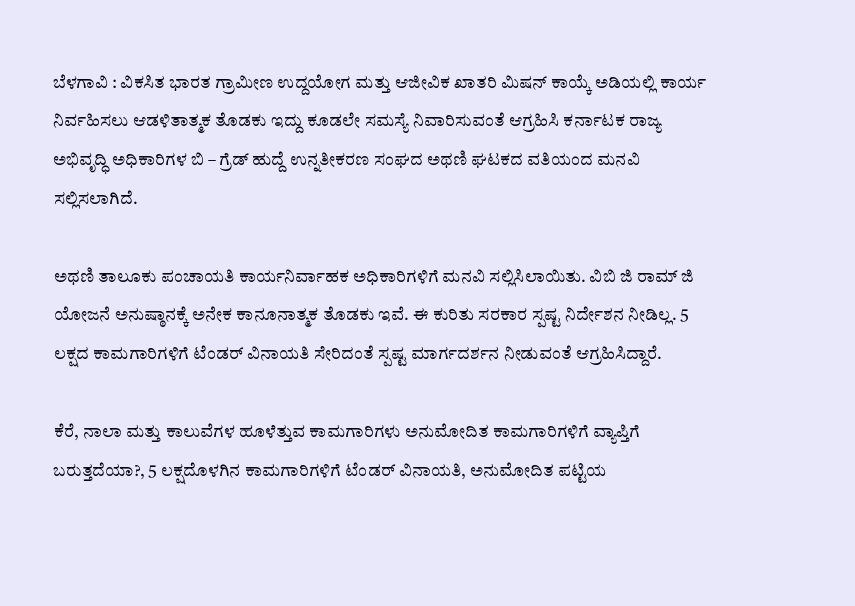ಬೆಳಗಾವಿ : ವಿಕಸಿತ ಭಾರತ ಗ್ರಾಮೀಣ ಉದ್ದಯೋಗ ಮತ್ತು ಆಜೀವಿಕ ಖಾತರಿ ಮಿಷನ್ ಕಾಯ್ಕೆ ಅಡಿಯಲ್ಲಿ ಕಾರ್ಯ ನಿರ್ವಹಿಸಲು ಆಡಳಿತಾತ್ಮಕ ತೊಡಕು ಇದ್ದು ಕೂಡಲೇ ಸಮಸ್ಯೆ ನಿವಾರಿಸುವಂತೆ ಆಗ್ರಹಿಸಿ ಕರ್ನಾಟಕ ರಾಜ್ಯ ಅಭಿವೃದ್ಧಿ ಅಧಿಕಾರಿಗಳ ಬಿ – ಗ್ರೆಡ್ ಹುದ್ದೆ ಉನ್ನತೀಕರಣ ಸಂಘದ ಅಥಣಿ ಘಟಕದ ವತಿಯಂದ ಮನವಿ ಸಲ್ಲಿಸಲಾಗಿದೆ.

ಅಥಣಿ ತಾಲೂಕು ಪಂಚಾಯತಿ ಕಾರ್ಯನಿರ್ವಾಹಕ ಅಧಿಕಾರಿಗಳಿಗೆ ಮನವಿ ಸಲ್ಲಿಸಿಲಾಯಿತು. ವಿಬಿ ಜಿ ರಾಮ್ ಜಿ ಯೋಜನೆ ಅನುಷ್ಠಾನಕ್ಕೆ ಅನೇಕ ಕಾನೂನಾತ್ಮಕ ತೊಡಕು ಇವೆ. ಈ ಕುರಿತು ಸರಕಾರ ಸ್ಪಷ್ಟ ನಿರ್ದೇಶನ ನೀಡಿಲ್ಲ. 5 ಲಕ್ಷದ ಕಾಮಗಾರಿಗಳಿಗೆ ಟೆಂಡರ್ ವಿನಾಯತಿ ಸೇರಿದಂತೆ ‌ಸ್ಪಷ್ಟ ಮಾರ್ಗದರ್ಶನ ನೀಡುವಂತೆ ಆಗ್ರಹಿಸಿದ್ದಾರೆ.

ಕೆರೆ, ನಾಲಾ ಮತ್ತು ಕಾಲುವೆಗಳ ಹೂಳೆತ್ತುವ ಕಾಮಗಾರಿಗಳು ಅನುಮೋದಿತ ಕಾಮಗಾರಿಗಳಿಗೆ ವ್ಯಾಪ್ತಿಗೆ ಬರುತ್ತದೆಯಾ?, 5 ಲಕ್ಷದೊಳಗಿನ ಕಾಮಗಾರಿಗಳಿಗೆ ಟೆಂಡರ್ ವಿನಾಯತಿ, ಅನುಮೋದಿತ ಪಟ್ಟಿಯ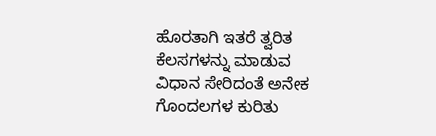ಹೊರತಾಗಿ ಇತರೆ ತ್ವರಿತ ಕೆಲಸಗಳನ್ನು ಮಾಡುವ ವಿಧಾನ ಸೇರಿದಂತೆ ಅನೇಕ ಗೊಂದಲಗಳ ಕುರಿತು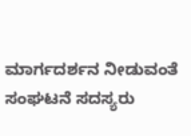ಮಾರ್ಗದರ್ಶನ ‌ನೀಡುವಂತೆ ಸಂಘಟನೆ ಸದಸ್ಯರು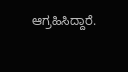ಆಗ್ರಹಿಸಿದ್ದಾರೆ.